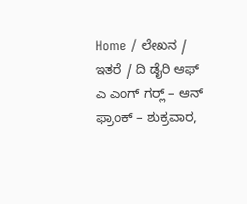Home / ಲೇಖನ / ಇತರೆ / ದಿ ಡೈರಿ ಆಫ್ ಎ ಎಂಗ್ ಗರ್‍ಲ್ – ಆನ್‌ ಫ್ರಾಂಕ್ – ಶುಕ್ರವಾರ,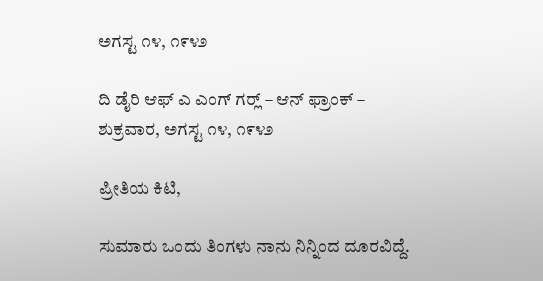ಅಗಸ್ಟ ೧೪, ೧೯೪೨

ದಿ ಡೈರಿ ಆಫ್ ಎ ಎಂಗ್ ಗರ್‍ಲ್ – ಆನ್‌ ಫ್ರಾಂಕ್ – ಶುಕ್ರವಾರ, ಅಗಸ್ಟ ೧೪, ೧೯೪೨

ಪ್ರೀತಿಯ ಕಿಟಿ,

ಸುಮಾರು ಒಂದು ತಿಂಗಳು ನಾನು ನಿನ್ನಿಂದ ದೂರವಿದ್ದೆ.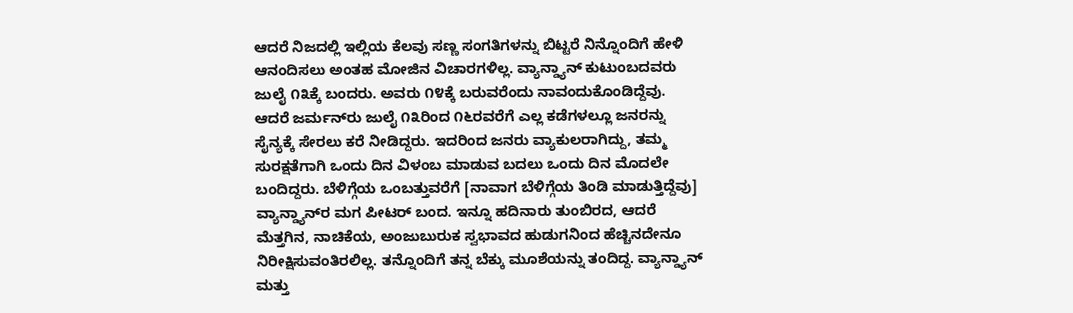ಆದರೆ ನಿಜದಲ್ಲಿ ಇಲ್ಲಿಯ ಕೆಲವು ಸಣ್ಣ ಸಂಗತಿಗಳನ್ನು ಬಿಟ್ಟರೆ ನಿನ್ನೊಂದಿಗೆ ಹೇಳಿ ಆನಂದಿಸಲು ಅಂತಹ ಮೋಜಿನ ವಿಚಾರಗಳಿಲ್ಲ. ವ್ಯಾನ್ಡ್ಯಾನ್ ಕುಟುಂಬದವರು ಜುಲೈ ೧೩ಕ್ಕೆ ಬಂದರು. ಅವರು ೧೪ಕ್ಕೆ ಬರುವರೆಂದು ನಾವಂದುಕೊಂಡಿದ್ದೆವು. ಆದರೆ ಜರ್ಮನ್‌ರು ಜುಲೈ ೧೩ರಿಂದ ೧೬ರವರೆಗೆ ಎಲ್ಲ ಕಡೆಗಳಲ್ಲೂ ಜನರನ್ನು ಸೈನ್ಯಕ್ಕೆ ಸೇರಲು ಕರೆ ನೀಡಿದ್ದರು. ಇದರಿಂದ ಜನರು ವ್ಯಾಕುಲರಾಗಿದ್ದು, ತಮ್ಮ ಸುರಕ್ಷತೆಗಾಗಿ ಒಂದು ದಿನ ವಿಳಂಬ ಮಾಡುವ ಬದಲು ಒಂದು ದಿನ ಮೊದಲೇ ಬಂದಿದ್ದರು. ಬೆಳಿಗ್ಗೆಯ ಒಂಬತ್ತುವರೆಗೆ [ನಾವಾಗ ಬೆಳಿಗ್ಗೆಯ ತಿಂಡಿ ಮಾಡುತ್ತಿದ್ದೆವು] ವ್ಯಾನ್ಡ್ಯಾನ್‌ರ ಮಗ ಪೀಟರ್ ಬಂದ. ಇನ್ನೂ ಹದಿನಾರು ತುಂಬಿರದ, ಆದರೆ ಮೆತ್ತಗಿನ, ನಾಚಿಕೆಯ, ಅಂಜುಬುರುಕ ಸ್ವಭಾವದ ಹುಡುಗನಿಂದ ಹೆಚ್ಚಿನದೇನೂ ನಿರೀಕ್ಷಿಸುವಂತಿರಲಿಲ್ಲ. ತನ್ನೊಂದಿಗೆ ತನ್ನ ಬೆಕ್ಕು ಮೂಶೆಯನ್ನು ತಂದಿದ್ದ. ವ್ಯಾನ್ಡ್ಯಾನ್ ಮತ್ತು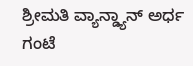ಶ್ರೀಮತಿ ವ್ಯಾನ್ಡ್ಯಾನ್ ಅರ್ಧ ಗಂಟೆ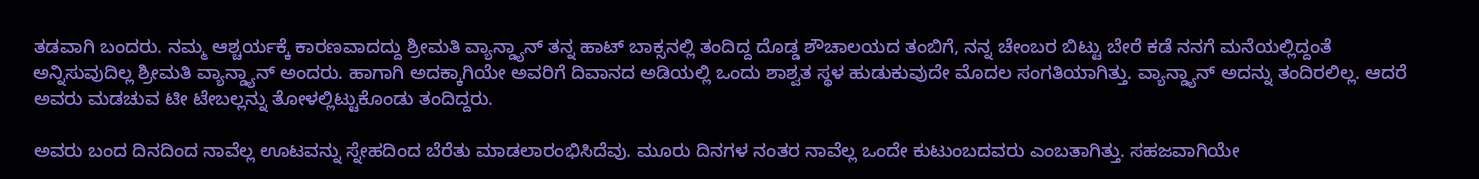ತಡವಾಗಿ ಬಂದರು. ನಮ್ಮ ಆಶ್ಚರ್ಯಕ್ಕೆ ಕಾರಣವಾದದ್ದು ಶ್ರೀಮತಿ ವ್ಯಾನ್ಡ್ಯಾನ್ ತನ್ನ ಹಾಟ್ ಬಾಕ್ಸನಲ್ಲಿ ತಂದಿದ್ದ ದೊಡ್ಡ ಶೌಚಾಲಯದ ತಂಬಿಗೆ, ನನ್ನ ಚೇಂಬರ ಬಿಟ್ಟು ಬೇರೆ ಕಡೆ ನನಗೆ ಮನೆಯಲ್ಲಿದ್ದಂತೆ ಅನ್ನಿಸುವುದಿಲ್ಲ ಶ್ರೀಮತಿ ವ್ಯಾನ್ಡ್ಯಾನ್ ಅಂದರು. ಹಾಗಾಗಿ ಅದಕ್ಕಾಗಿಯೇ ಅವರಿಗೆ ದಿವಾನದ ಅಡಿಯಲ್ಲಿ ಒಂದು ಶಾಶ್ವತ ಸ್ಥಳ ಹುಡುಕುವುದೇ ಮೊದಲ ಸಂಗತಿಯಾಗಿತ್ತು. ವ್ಯಾನ್ಡ್ಯಾನ್ ಅದನ್ನು ತಂದಿರಲಿಲ್ಲ. ಆದರೆ ಅವರು ಮಡಚುವ ಟೀ ಟೇಬಲ್ಲನ್ನು ತೋಳಲ್ಲಿಟ್ಟುಕೊಂಡು ತಂದಿದ್ದರು.

ಅವರು ಬಂದ ದಿನದಿಂದ ನಾವೆಲ್ಲ ಊಟವನ್ನು ಸ್ನೇಹದಿಂದ ಬೆರೆತು ಮಾಡಲಾರಂಭಿಸಿದೆವು. ಮೂರು ದಿನಗಳ ನಂತರ ನಾವೆಲ್ಲ ಒಂದೇ ಕುಟುಂಬದವರು ಎಂಬತಾಗಿತ್ತು. ಸಹಜವಾಗಿಯೇ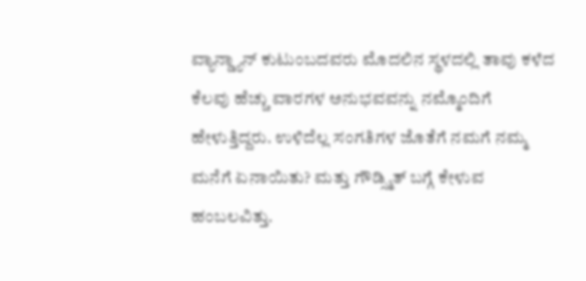ವ್ಯಾನ್ಡ್ಯಾನ್ ಕುಟುಂಬದವರು ಮೊದಲಿನ ಸ್ಥಳದಲ್ಲಿ ತಾವು ಕಳೆದ ಕೆಲವು ಹೆಚ್ಚು ವಾರಗಳ ಅನುಭವವನ್ನು ನಮ್ಮೊಂದಿಗೆ ಹೇಳುತ್ತಿದ್ದರು. ಉಳಿದೆಲ್ಲ ಸಂಗತಿಗಳ ಜೊತೆಗೆ ನಮಗೆ ನಮ್ಮ ಮನೆಗೆ ಏನಾಯಿತು? ಮತ್ತು ಗೌಡ್ಸ್ಮಿತ್ ಬಗ್ಗೆ ಕೇಳುವ ಹಂಬಲವಿತ್ತು.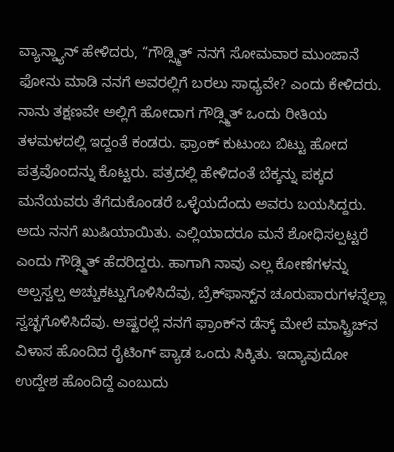ವ್ಯಾನ್ಡ್ಯಾನ್ ಹೇಳಿದರು, “ಗೌಡ್ಸ್ಮಿತ್ ನನಗೆ ಸೋಮವಾರ ಮುಂಜಾನೆ ಫೋನು ಮಾಡಿ ನನಗೆ ಅವರಲ್ಲಿಗೆ ಬರಲು ಸಾಧ್ಯವೇ? ಎಂದು ಕೇಳಿದರು. ನಾನು ತಕ್ಷಣವೇ ಅಲ್ಲಿಗೆ ಹೋದಾಗ ಗೌಡ್ಸ್ಮಿತ್ ಒಂದು ರೀತಿಯ ತಳಮಳದಲ್ಲಿ ಇದ್ದಂತೆ ಕಂಡರು. ಫ್ರಾಂಕ್ ಕುಟುಂಬ ಬಿಟ್ಟು ಹೋದ ಪತ್ರವೊಂದನ್ನು ಕೊಟ್ಟರು. ಪತ್ರದಲ್ಲಿ ಹೇಳಿದಂತೆ ಬೆಕ್ಕನ್ನು ಪಕ್ಕದ ಮನೆಯವರು ತೆಗೆದುಕೊಂಡರೆ ಒಳ್ಳೆಯದೆಂದು ಅವರು ಬಯಸಿದ್ದರು. ಅದು ನನಗೆ ಖುಷಿಯಾಯಿತು. ಎಲ್ಲಿಯಾದರೂ ಮನೆ ಶೋಧಿಸಲ್ಪಟ್ಟರೆ ಎಂದು ಗೌಡ್ಸ್ಮಿತ್ ಹೆದರಿದ್ದರು. ಹಾಗಾಗಿ ನಾವು ಎಲ್ಲ ಕೋಣೆಗಳನ್ನು ಅಲ್ಪಸ್ವಲ್ಪ ಅಚ್ಚುಕಟ್ಟುಗೊಳಿಸಿದೆವು, ಬ್ರೆಕ್‌ಫಾಸ್ಟ್‌ನ ಚೂರುಪಾರುಗಳನ್ನೆಲ್ಲಾ ಸ್ವಚ್ಛಗೊಳಿಸಿದೆವು. ಅಷ್ಟರಲ್ಲೆ ನನಗೆ ಫ್ರಾಂಕ್‌ನ ಡೆಸ್ಕ್ ಮೇಲೆ ಮಾಸ್ಟ್ರಿಚ್‌ನ ವಿಳಾಸ ಹೊಂದಿದ ರೈಟಿಂಗ್ ಪ್ಯಾಡ ಒಂದು ಸಿಕ್ಕಿತು. ಇದ್ಯಾವುದೋ ಉದ್ದೇಶ ಹೊಂದಿದ್ದೆ ಎಂಬುದು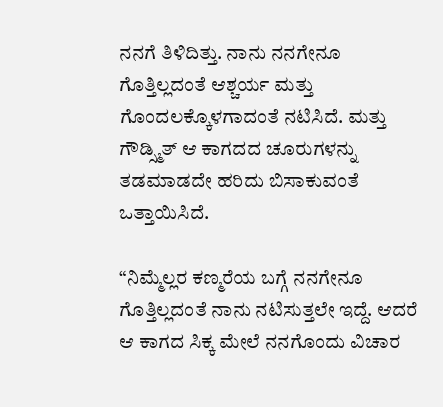ನನಗೆ ತಿಳಿದಿತ್ತು. ನಾನು ನನಗೇನೂ ಗೊತ್ತಿಲ್ಲದಂತೆ ಆಶ್ಚರ್ಯ ಮತ್ತು ಗೊಂದಲಕ್ಕೊಳಗಾದಂತೆ ನಟಿಸಿದೆ. ಮತ್ತು ಗೌಡ್ಸ್ಮಿತ್ ಆ ಕಾಗದದ ಚೂರುಗಳನ್ನು ತಡಮಾಡದೇ ಹರಿದು ಬಿಸಾಕುವಂತೆ ಒತ್ತಾಯಿಸಿದೆ.

“ನಿಮ್ಮೆಲ್ಲರ ಕಣ್ಮರೆಯ ಬಗ್ಗೆ ನನಗೇನೂ ಗೊತ್ತಿಲ್ಲದಂತೆ ನಾನು ನಟಿಸುತ್ತಲೇ ಇದ್ದೆ. ಆದರೆ ಆ ಕಾಗದ ಸಿಕ್ಕ ಮೇಲೆ ನನಗೊಂದು ವಿಚಾರ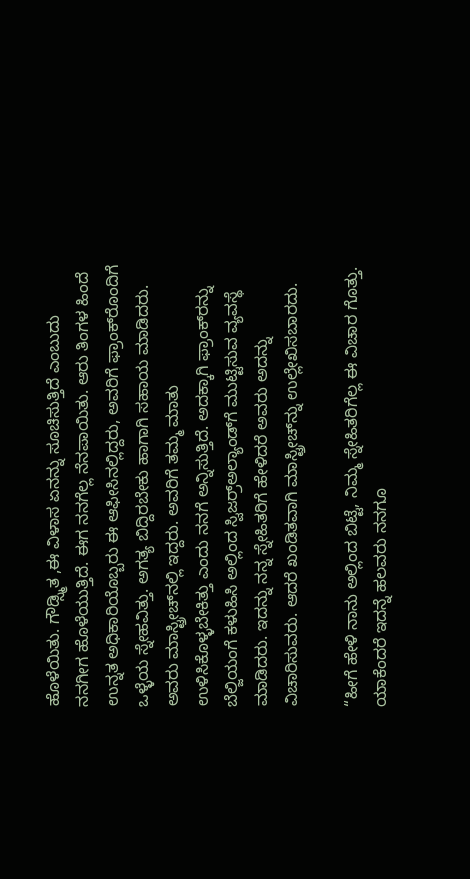ಹೊಳೆಯಿತು. ಗೌಡ್ಸ್ಮಿತ ,ಈ ವಿಳಾಸ ಏನನ್ನು ಸೂಚಿಸುತ್ತಿದೆ ಎಂಬುದು ನನಗೀಗ ಹೊಳೆಯುತ್ತಿದೆ. ಈಗ ನನಗೆಲ್ಲ ನೆನಪಾಯಿತು. ಆರು ತಿಂಗಳ ಹಿಂದೆ ಉನ್ನತ ಅಧಿಕಾರಿಯೊಬ್ಬರು ಈ ಆಫೀಸಿನಲ್ಲಿದ್ದರು, ಅವರಿಗೆ ಫ್ರಾಂಕ್‌ರೊಂದಿಗೆ ಒಳ್ಳೆಯ ಸ್ನೇಹವಿತ್ತು. ಅಗತ್ಯ ಬಿದ್ದಿರಬೇಕು ಹಾಗಾಗಿ ಸಹಾಯ ಮಾಡಿದರು. ಅವರು ಮಾಸ್ಟ್ರೀಚ್‌ನಲ್ಲಿ ಇದ್ದರು. ಅವರಿಗೆ ತಮ್ಮ ಮಾತು ಉಳಿಸಿಕೊಳ್ಳಬೇಕಿತ್ತು ಎಂದು ನನಗೆ ಅನ್ನಿಸುತ್ತಿದೆ. ಅದಕ್ಕಾಗಿ ಫ್ರಾಂಕ್‌ರನ್ನು ಬೆಲ್ಜಿಯಂಗೆ ಕಳುಹಿಸಿ ಅಲ್ಲಿಂದ ಸ್ವಿಜರ್ರ್‍ಅಲ್ಯಾಂಡ್‌ಗೆ ಮುಟ್ಟಿಸುವ ವ್ಯವಸ್ಥೆ ಮಾಡಿದರು. ಇದನ್ನು ನನ್ನ ಸ್ನೇಹಿತರಿಗೆ ಹೇಳಿದರೆ ಅವರು ಅದನ್ನು ವಿಚಾರಿಸುವರು. ಆದರೆ ಖಂಡಿತವಾಗಿ ಮಾಸ್ಟ್ರೀಚ್‌ನ್ನು ಉಲ್ಲೇಖಿಸಬಾರದು.

“ಹೀಗೆ ಹೇಳಿ ನಾನು ಅಲ್ಲಿಂದ ಬಿಟ್ಟೆ, ನಿಮ್ಮ ಸ್ನೇಹಿತರಿಗೆಲ್ಲ ಈ ವಿಚಾರ ಗೊತ್ತು. ಯಾಕೆಂದರೆ ಇದನ್ನೆ ಹಲವರು ನನಗೂ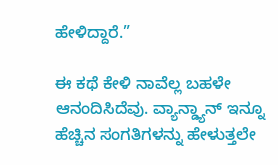ಹೇಳಿದ್ದಾರೆ.”

ಈ ಕಥೆ ಕೇಳಿ ನಾವೆಲ್ಲ ಬಹಳೇ ಆನಂದಿಸಿದೆವು. ವ್ಯಾನ್ಡ್ಯಾನ್ ಇನ್ನೂ ಹೆಚ್ಚಿನ ಸಂಗತಿಗಳನ್ನು ಹೇಳುತ್ತಲೇ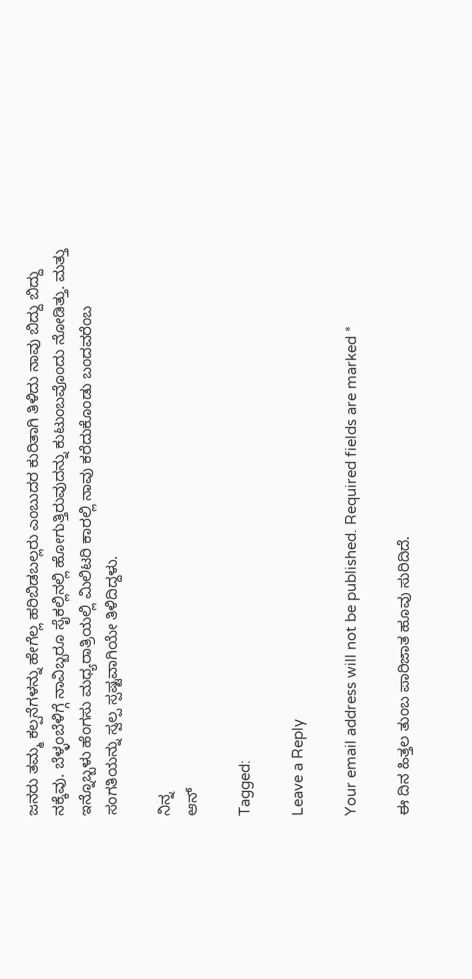ಜನರು ತಮ್ಮ ಕಲ್ಪನೆಗಳನ್ನು ಹೇಗೆಲ್ಲ ಹರಿಬಿಡಬಲ್ಲರು ಎಂಬುದರ ಕುರಿತಾಗಿ ತಿಳಿದು ನಾವು ಬಿದ್ದು ಬಿದ್ದು ನಕ್ಕೆವು. ಬೆಳ್ಳಂಬೆಳಿಗ್ಗೆ ನಾವಿಬ್ಬರೂ ಸೈಕಲ್ಲಿನಲ್ಲಿ ಹೋಗುತ್ತಿರುವುದನ್ನು ಕುಟುಂಬವೊಂದು ನೋಡಿತ್ತು. ಮತ್ತು ಇನ್ನೊಬ್ಬಳು ಹೆಂಗಸು ಮಧ್ಯರಾತ್ರಿಯಲ್ಲಿ ಮಿಲಿಟರಿ ಕಾರಲ್ಲಿ ನಾವು ಕರೆದುಕೊಂಡು ಬಂದವರೆಂಬ ಸಂಗತಿಯನ್ನು ಸ್ವಲ್ಪ ಸ್ಪಷ್ಟವಾಗಿಯೇ ತಿಳಿದಿದ್ದಳು.

ನಿನ್ನ
ಆನ್

Tagged:

Leave a Reply

Your email address will not be published. Required fields are marked *

ಈ ದಿನ ಹಿತ್ತಲ ತುಂಬ ಪಾರಿಜಾತ ಹೂವು ಸುರಿದಿದೆ.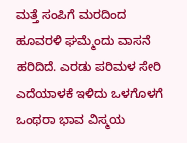ಮತ್ತೆ ಸಂಪಿಗೆ ಮರದಿಂದ ಹೂವರಳಿ ಘಮ್ಮೆಂದು ವಾಸನೆ ಹರಿದಿದೆ. ಎರಡು ಪರಿಮಳ ಸೇರಿ ಎದೆಯಾಳಕೆ ಇಳಿದು ಒಳಗೊಳಗೆ ಒಂಥರಾ ಭಾವ ವಿಸ್ಮಯ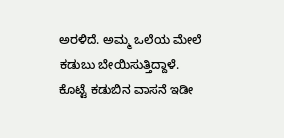ಅರಳಿದೆ. ಅಮ್ಮ ಒಲೆಯ ಮೇಲೆ ಕಡುಬು ಬೇಯಿಸುತ್ತಿದ್ದಾಳೆ. ಕೊಟ್ಟೆ ಕಡುಬಿನ ವಾಸನೆ ಇಡೀ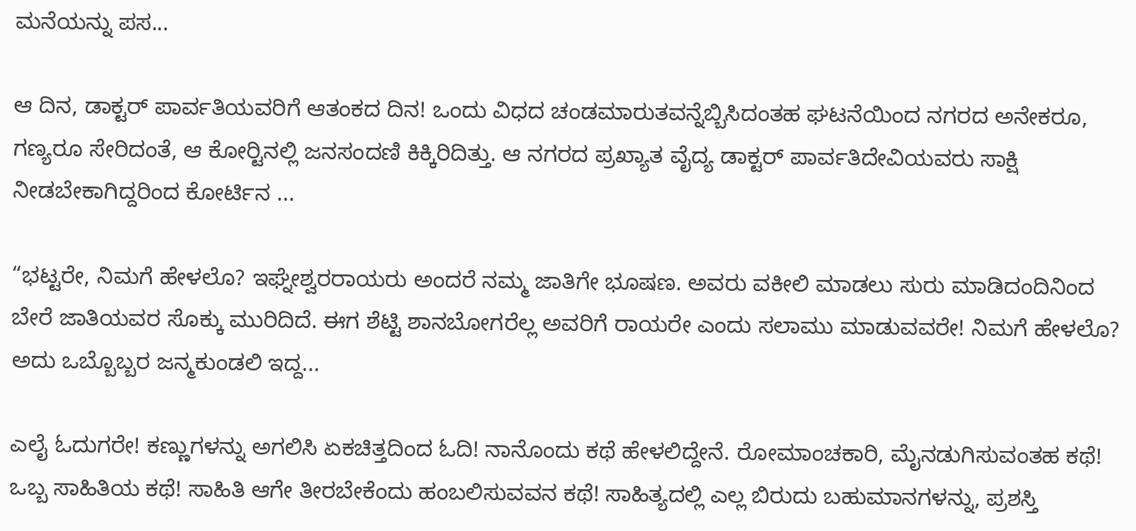ಮನೆಯನ್ನು ಪಸ...

ಆ ದಿನ, ಡಾಕ್ಟರ್ ಪಾರ್ವತಿಯವರಿಗೆ ಆತಂಕದ ದಿನ! ಒಂದು ವಿಧದ ಚಂಡಮಾರುತವನ್ನೆಬ್ಬಿಸಿದಂತಹ ಘಟನೆಯಿಂದ ನಗರದ ಅನೇಕರೂ, ಗಣ್ಯರೂ ಸೇರಿದಂತೆ, ಆ ಕೋರ್‍ಟಿನಲ್ಲಿ ಜನಸಂದಣಿ ಕಿಕ್ಕಿರಿದಿತ್ತು. ಆ ನಗರದ ಪ್ರಖ್ಯಾತ ವೈದ್ಯ ಡಾಕ್ಟರ್ ಪಾರ್ವತಿದೇವಿಯವರು ಸಾಕ್ಷಿ ನೀಡಬೇಕಾಗಿದ್ದರಿಂದ ಕೋರ್ಟಿನ ...

“ಭಟ್ಟರೇ, ನಿಮಗೆ ಹೇಳಲೊ? ಇಘ್ನೇಶ್ವರರಾಯರು ಅಂದರೆ ನಮ್ಮ ಜಾತಿಗೇ ಭೂಷಣ. ಅವರು ವಕೀಲಿ ಮಾಡಲು ಸುರು ಮಾಡಿದಂದಿನಿಂದ ಬೇರೆ ಜಾತಿಯವರ ಸೊಕ್ಕು ಮುರಿದಿದೆ. ಈಗ ಶೆಟ್ಟಿ ಶಾನಬೋಗರೆಲ್ಲ ಅವರಿಗೆ ರಾಯರೇ ಎಂದು ಸಲಾಮು ಮಾಡುವವರೇ! ನಿಮಗೆ ಹೇಳಲೊ? ಅದು ಒಬ್ಬೊಬ್ಬರ ಜನ್ಮಕುಂಡಲಿ ಇದ್ದ...

ಎಲೈ ಓದುಗರೇ! ಕಣ್ಣುಗಳನ್ನು ಅಗಲಿಸಿ ಏಕಚಿತ್ತದಿಂದ ಓದಿ! ನಾನೊಂದು ಕಥೆ ಹೇಳಲಿದ್ದೇನೆ. ರೋಮಾಂಚಕಾರಿ, ಮೈನಡುಗಿಸುವಂತಹ ಕಥೆ! ಒಬ್ಬ ಸಾಹಿತಿಯ ಕಥೆ! ಸಾಹಿತಿ ಆಗೇ ತೀರಬೇಕೆಂದು ಹಂಬಲಿಸುವವನ ಕಥೆ! ಸಾಹಿತ್ಯದಲ್ಲಿ ಎಲ್ಲ ಬಿರುದು ಬಹುಮಾನಗಳನ್ನು, ಪ್ರಶಸ್ತಿ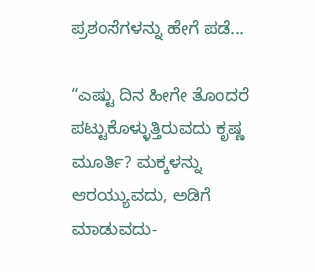ಪ್ರಶಂಸೆಗಳನ್ನು ಹೇಗೆ ಪಡೆ...

“ಎಷ್ಟು ದಿನ ಹೀಗೇ ತೊಂದರೆ ಪಟ್ಟುಕೊಳ್ಳುತ್ತಿರುವದು ಕೃಷ್ಣ ಮೂರ್ತಿ? ಮಕ್ಕಳನ್ನು ಆರಯ್ಯುವದು, ಅಡಿಗೆ ಮಾಡುವದು-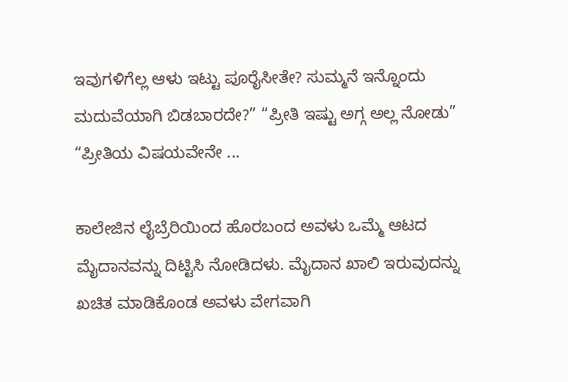ಇವುಗಳಿಗೆಲ್ಲ ಆಳು ಇಟ್ಟು ಪೂರೈಸೀತೇ? ಸುಮ್ಮನೆ ಇನ್ನೊಂದು ಮದುವೆಯಾಗಿ ಬಿಡಬಾರದೇ?” “ಪ್ರೀತಿ ಇಷ್ಟು ಅಗ್ಗ ಅಲ್ಲ ನೋಡು” “ಪ್ರೀತಿಯ ವಿಷಯವೇನೇ ...

ಕಾಲೇಜಿನ ಲೈಬ್ರೆರಿಯಿಂದ ಹೊರಬಂದ ಅವಳು ಒಮ್ಮೆ ಆಟದ ಮೈದಾನವನ್ನು ದಿಟ್ಟಿಸಿ ನೋಡಿದಳು. ಮೈದಾನ ಖಾಲಿ ಇರುವುದನ್ನು ಖಚಿತ ಮಾಡಿಕೊಂಡ ಅವಳು ವೇಗವಾಗಿ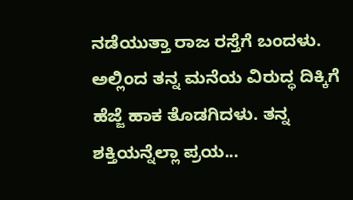ನಡೆಯುತ್ತಾ ರಾಜ ರಸ್ತೆಗೆ ಬಂದಳು. ಅಲ್ಲಿಂದ ತನ್ನ ಮನೆಯ ವಿರುದ್ಧ ದಿಕ್ಕಿಗೆ ಹೆಜ್ಜೆ ಹಾಕ ತೊಡಗಿದಳು. ತನ್ನ ಶಕ್ತಿಯನ್ನೆಲ್ಲಾ ಪ್ರಯ...